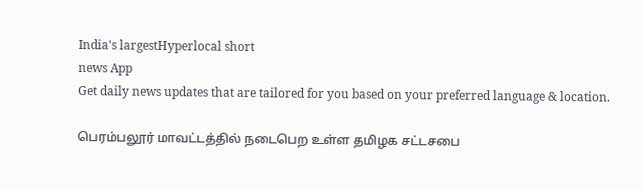India's largestHyperlocal short
news App
Get daily news updates that are tailored for you based on your preferred language & location.

பெரம்பலூர் மாவட்டத்தில் நடைபெற உள்ள தமிழக சட்டசபை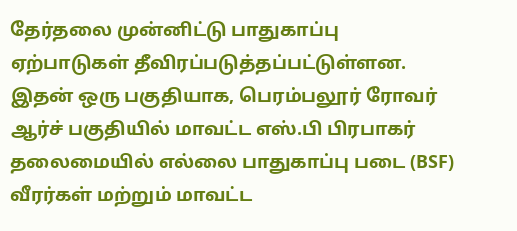தேர்தலை முன்னிட்டு பாதுகாப்பு ஏற்பாடுகள் தீவிரப்படுத்தப்பட்டுள்ளன. இதன் ஒரு பகுதியாக, பெரம்பலூர் ரோவர் ஆர்ச் பகுதியில் மாவட்ட எஸ்.பி பிரபாகர் தலைமையில் எல்லை பாதுகாப்பு படை (BSF) வீரர்கள் மற்றும் மாவட்ட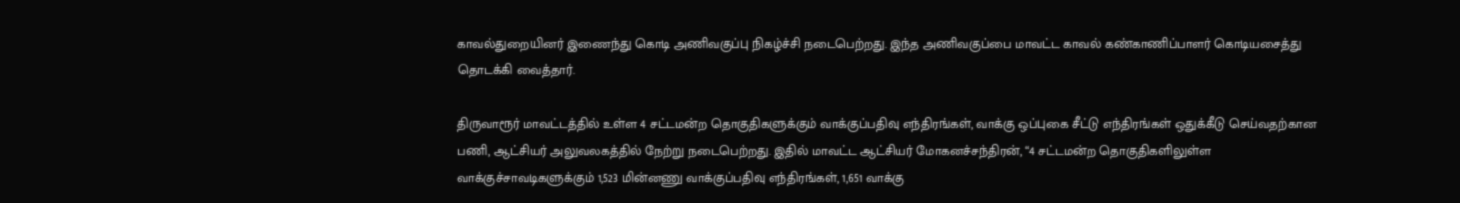காவல்துறையினர் இணைந்து கொடி அணிவகுப்பு நிகழ்ச்சி நடைபெற்றது. இந்த அணிவகுப்பை மாவட்ட காவல் கண்காணிப்பாளர் கொடியசைத்து தொடக்கி வைத்தார்.

திருவாரூர் மாவட்டத்தில் உள்ள 4 சட்டமன்ற தொகுதிகளுக்கும் வாக்குப்பதிவு எந்திரங்கள், வாக்கு ஒப்புகை சீட்டு எந்திரங்கள் ஒதுக்கீடு செய்வதற்கான பணி, ஆட்சியர் அலுவலகத்தில் நேற்று நடைபெற்றது. இதில் மாவட்ட ஆட்சியர் மோகனச்சந்திரன், “4 சட்டமன்ற தொகுதிகளிலுள்ள வாக்குச்சாவடிகளுக்கும் 1,523 மின்னணு வாக்குப்பதிவு எந்திரங்கள், 1,651 வாக்கு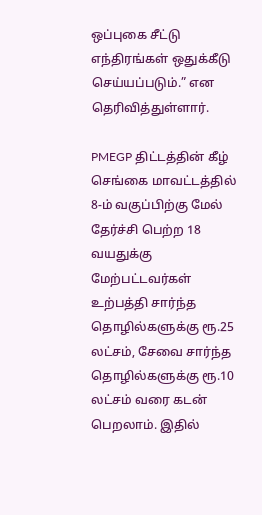ஒப்புகை சீட்டு எந்திரங்கள் ஒதுக்கீடு செய்யப்படும்.” என தெரிவித்துள்ளார்.

PMEGP திட்டத்தின் கீழ் செங்கை மாவட்டத்தில் 8-ம் வகுப்பிற்கு மேல் தேர்ச்சி பெற்ற 18 வயதுக்கு மேற்பட்டவர்கள் உற்பத்தி சார்ந்த தொழில்களுக்கு ரூ.25 லட்சம், சேவை சார்ந்த தொழில்களுக்கு ரூ.10 லட்சம் வரை கடன் பெறலாம். இதில்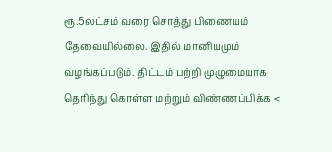ரூ.5லட்சம் வரை சொத்து பிணையம் தேவையில்லை. இதில் மானியமும் வழங்கப்படும். திட்டம் பற்றி முழுமையாக தெரிந்து கொள்ள மற்றும் விண்ணப்பிக்க <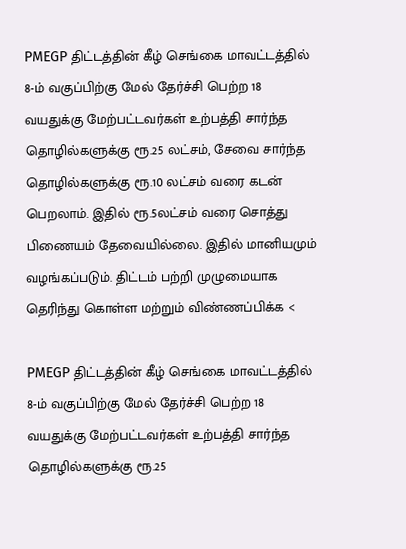PMEGP திட்டத்தின் கீழ் செங்கை மாவட்டத்தில் 8-ம் வகுப்பிற்கு மேல் தேர்ச்சி பெற்ற 18 வயதுக்கு மேற்பட்டவர்கள் உற்பத்தி சார்ந்த தொழில்களுக்கு ரூ.25 லட்சம், சேவை சார்ந்த தொழில்களுக்கு ரூ.10 லட்சம் வரை கடன் பெறலாம். இதில் ரூ.5லட்சம் வரை சொத்து பிணையம் தேவையில்லை. இதில் மானியமும் வழங்கப்படும். திட்டம் பற்றி முழுமையாக தெரிந்து கொள்ள மற்றும் விண்ணப்பிக்க <

PMEGP திட்டத்தின் கீழ் செங்கை மாவட்டத்தில் 8-ம் வகுப்பிற்கு மேல் தேர்ச்சி பெற்ற 18 வயதுக்கு மேற்பட்டவர்கள் உற்பத்தி சார்ந்த தொழில்களுக்கு ரூ.25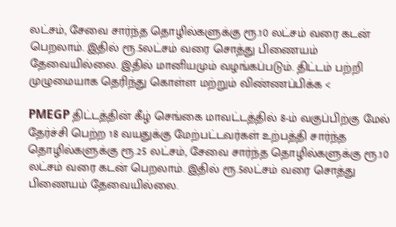லட்சம், சேவை சார்ந்த தொழில்களுக்கு ரூ.10 லட்சம் வரை கடன் பெறலாம். இதில் ரூ.5லட்சம் வரை சொத்து பிணையம் தேவையில்லை. இதில் மானியமும் வழங்கப்படும். திட்டம் பற்றி முழுமையாக தெரிந்து கொள்ள மற்றும் விண்ணப்பிக்க <

PMEGP திட்டத்தின் கீழ் செங்கை மாவட்டத்தில் 8-ம் வகுப்பிற்கு மேல் தேர்ச்சி பெற்ற 18 வயதுக்கு மேற்பட்டவர்கள் உற்பத்தி சார்ந்த தொழில்களுக்கு ரூ.25 லட்சம், சேவை சார்ந்த தொழில்களுக்கு ரூ.10 லட்சம் வரை கடன் பெறலாம். இதில் ரூ.5லட்சம் வரை சொத்து பிணையம் தேவையில்லை.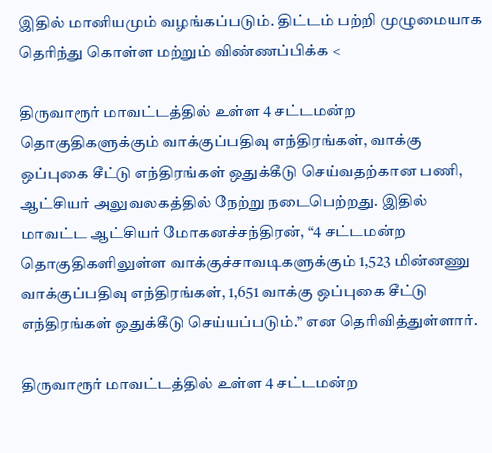இதில் மானியமும் வழங்கப்படும். திட்டம் பற்றி முழுமையாக தெரிந்து கொள்ள மற்றும் விண்ணப்பிக்க <

திருவாரூர் மாவட்டத்தில் உள்ள 4 சட்டமன்ற தொகுதிகளுக்கும் வாக்குப்பதிவு எந்திரங்கள், வாக்கு ஒப்புகை சீட்டு எந்திரங்கள் ஒதுக்கீடு செய்வதற்கான பணி, ஆட்சியர் அலுவலகத்தில் நேற்று நடைபெற்றது. இதில் மாவட்ட ஆட்சியர் மோகனச்சந்திரன், “4 சட்டமன்ற தொகுதிகளிலுள்ள வாக்குச்சாவடிகளுக்கும் 1,523 மின்னணு வாக்குப்பதிவு எந்திரங்கள், 1,651 வாக்கு ஒப்புகை சீட்டு எந்திரங்கள் ஒதுக்கீடு செய்யப்படும்.” என தெரிவித்துள்ளார்.

திருவாரூர் மாவட்டத்தில் உள்ள 4 சட்டமன்ற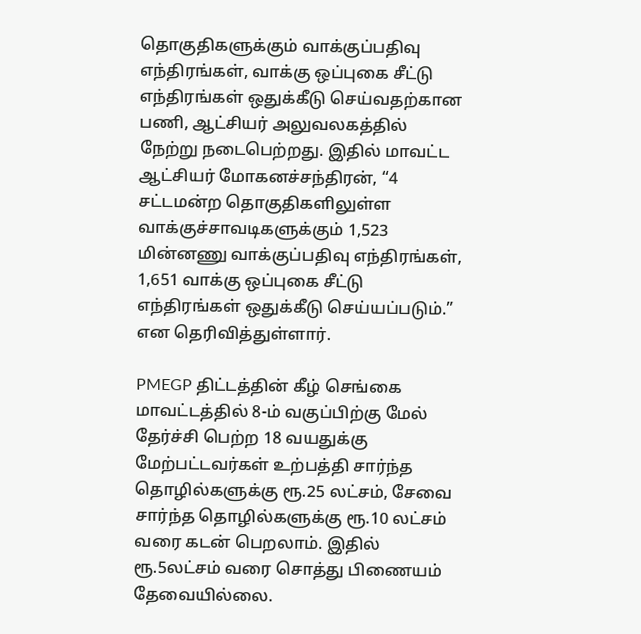தொகுதிகளுக்கும் வாக்குப்பதிவு எந்திரங்கள், வாக்கு ஒப்புகை சீட்டு எந்திரங்கள் ஒதுக்கீடு செய்வதற்கான பணி, ஆட்சியர் அலுவலகத்தில் நேற்று நடைபெற்றது. இதில் மாவட்ட ஆட்சியர் மோகனச்சந்திரன், “4 சட்டமன்ற தொகுதிகளிலுள்ள வாக்குச்சாவடிகளுக்கும் 1,523 மின்னணு வாக்குப்பதிவு எந்திரங்கள், 1,651 வாக்கு ஒப்புகை சீட்டு எந்திரங்கள் ஒதுக்கீடு செய்யப்படும்.” என தெரிவித்துள்ளார்.

PMEGP திட்டத்தின் கீழ் செங்கை மாவட்டத்தில் 8-ம் வகுப்பிற்கு மேல் தேர்ச்சி பெற்ற 18 வயதுக்கு மேற்பட்டவர்கள் உற்பத்தி சார்ந்த தொழில்களுக்கு ரூ.25 லட்சம், சேவை சார்ந்த தொழில்களுக்கு ரூ.10 லட்சம் வரை கடன் பெறலாம். இதில் ரூ.5லட்சம் வரை சொத்து பிணையம் தேவையில்லை.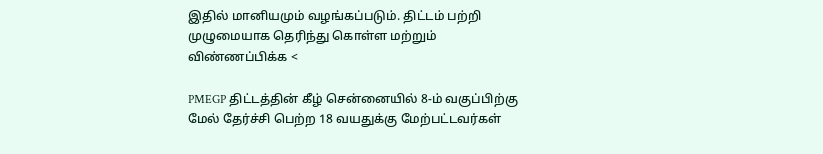இதில் மானியமும் வழங்கப்படும். திட்டம் பற்றி முழுமையாக தெரிந்து கொள்ள மற்றும் விண்ணப்பிக்க <

PMEGP திட்டத்தின் கீழ் சென்னையில் 8-ம் வகுப்பிற்கு மேல் தேர்ச்சி பெற்ற 18 வயதுக்கு மேற்பட்டவர்கள்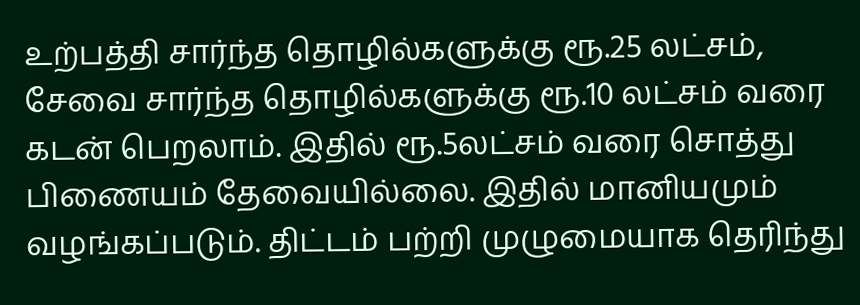உற்பத்தி சார்ந்த தொழில்களுக்கு ரூ.25 லட்சம், சேவை சார்ந்த தொழில்களுக்கு ரூ.10 லட்சம் வரை கடன் பெறலாம். இதில் ரூ.5லட்சம் வரை சொத்து பிணையம் தேவையில்லை. இதில் மானியமும் வழங்கப்படும். திட்டம் பற்றி முழுமையாக தெரிந்து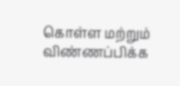கொள்ள மற்றும் விண்ணப்பிக்க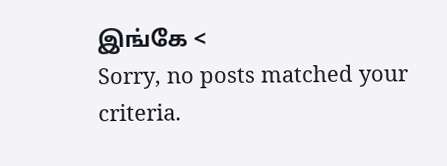இங்கே <
Sorry, no posts matched your criteria.